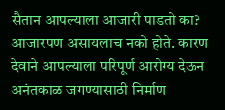सैतान आपल्याला आजारी पाडतो का?
आजारपण असायलाच नको होते. कारण देवाने आपल्याला परिपूर्ण आरोग्य देऊन अनंतकाळ जगण्यासाठी निर्माण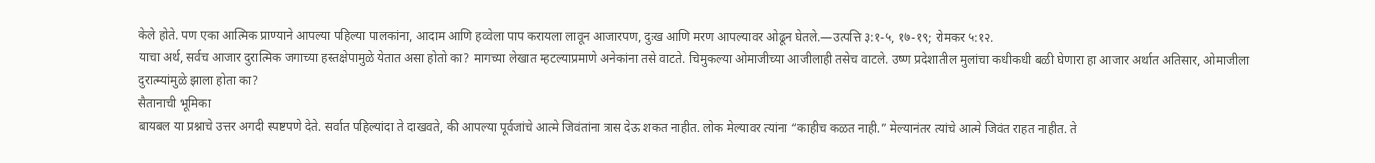केले होते. पण एका आत्मिक प्राण्याने आपल्या पहिल्या पालकांना, आदाम आणि हव्वेला पाप करायला लावून आजारपण, दुःख आणि मरण आपल्यावर ओढून घेतले.—उत्पत्ति ३:१-५, १७-१९; रोमकर ५:१२.
याचा अर्थ, सर्वच आजार दुरात्मिक जगाच्या हस्तक्षेपामुळे येतात असा होतो का? मागच्या लेखात म्हटल्याप्रमाणे अनेकांना तसे वाटते. चिमुकल्या ओमाजीच्या आजीलाही तसेच वाटले. उष्ण प्रदेशातील मुलांचा कधीकधी बळी घेणारा हा आजार अर्थात अतिसार, ओमाजीला दुरात्म्यांमुळे झाला होता का?
सैतानाची भूमिका
बायबल या प्रश्नाचे उत्तर अगदी स्पष्टपणे देते. सर्वात पहिल्यांदा ते दाखवते, की आपल्या पूर्वजांचे आत्मे जिवंतांना त्रास देऊ शकत नाहीत. लोक मेल्यावर त्यांना “काहीच कळत नाही.” मेल्यानंतर त्यांचे आत्मे जिवंत राहत नाहीत. ते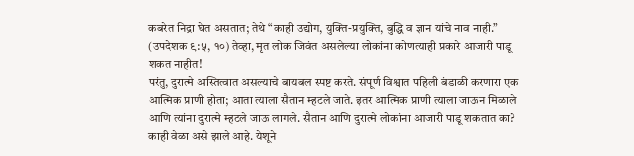कबरेत निद्रा घेत असतात; तेथे “काही उद्योग, युक्ति-प्रयुक्ति, बुद्धि व ज्ञान यांचे नाव नाही.” (उपदेशक ९:५, १०) तेव्हा, मृत लोक जिवंत असलेल्या लोकांना कोणत्याही प्रकारे आजारी पाडू शकत नाहीत!
परंतु, दुरात्मे अस्तित्वात असल्याचे बायबल स्पष्ट करते. संपूर्ण विश्वात पहिली बंडाळी करणारा एक आत्मिक प्राणी होता; आता त्याला सैतान म्हटले जाते. इतर आत्मिक प्राणी त्याला जाऊन मिळाले आणि त्यांना दुरात्मे म्हटले जाऊ लागले. सैतान आणि दुरात्मे लोकांना आजारी पाडू शकतात का? काही वेळा असे झाले आहे. येशूने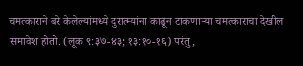चमत्काराने बरे केलेल्यांमध्ये दुरात्म्यांना काढून टाकणाऱ्या चमत्काराचा देखील समावेश होतो. (लूक ९:३७-४३; १३:१०-१६) परंतु,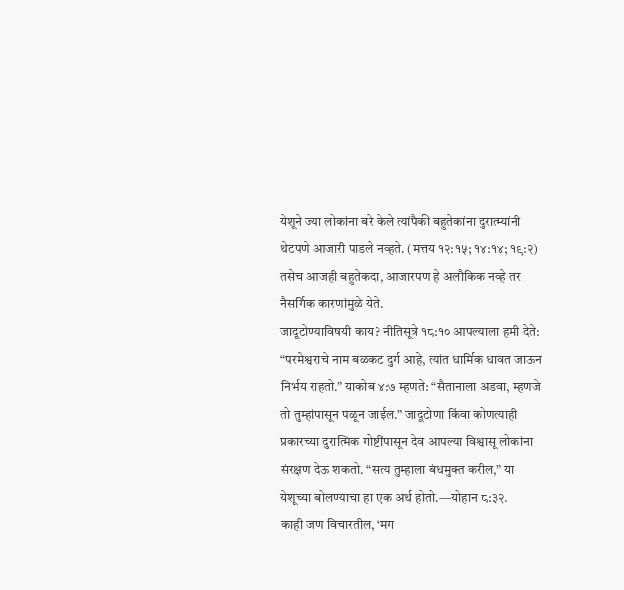येशूने ज्या लोकांना बरे केले त्यांपैकी बहुतेकांना दुरात्म्यांनी थेटपणे आजारी पाडले नव्हते. (मत्तय १२:१५; १४:१४; १९:२) तसेच आजही बहुतेकदा, आजारपण हे अलौकिक नव्हे तर नैसर्गिक कारणांमुळे येते.
जादूटोण्याविषयी काय? नीतिसूत्रे १८:१० आपल्याला हमी देते: “परमेश्वराचे नाम बळकट दुर्ग आहे, त्यांत धार्मिक धावत जाऊन निर्भय राहतो.” याकोब ४:७ म्हणते: “सैतानाला अडवा, म्हणजे तो तुम्हांपासून पळून जाईल.” जादूटोणा किंवा कोणत्याही प्रकारच्या दुरात्मिक गोष्टींपासून देव आपल्या विश्वासू लोकांना संरक्षण देऊ शकतो. “सत्य तुम्हाला बंधमुक्त करील,” या येशूच्या बोलण्याचा हा एक अर्थ होतो.—योहान ८:३२.
काही जण विचारतील, ‘मग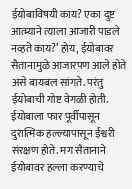ईयोबाविषयी काय? एका दुष्ट आत्म्याने त्याला आजारी पाडले नव्हते काय?’ होय, ईयोबावर सैतानामुळे आजारपण आले होते असे बायबल सांगते. परंतु ईयोबाची गोष्ट वेगळी होती. ईयोबाला फार पूर्वीपासून दुरात्मिक हल्ल्यापासून ईश्वरी संरक्षण होते. मग सैतानाने ईयोबावर हल्ला करण्याचे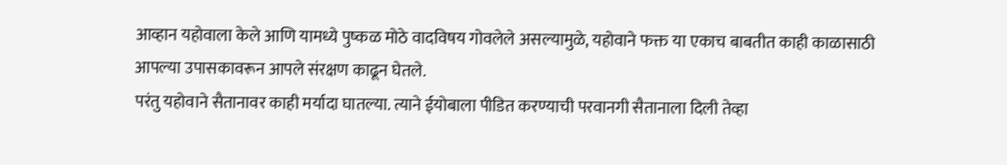आव्हान यहोवाला केले आणि यामध्ये पुष्कळ मोठे वादविषय गोवलेले असल्यामुळे, यहोवाने फक्त या एकाच बाबतीत काही काळासाठी आपल्या उपासकावरून आपले संरक्षण काढून घेतले.
परंतु यहोवाने सैतानावर काही मर्यादा घातल्या. त्याने ईयोबाला पीडित करण्याची परवानगी सैतानाला दिली तेव्हा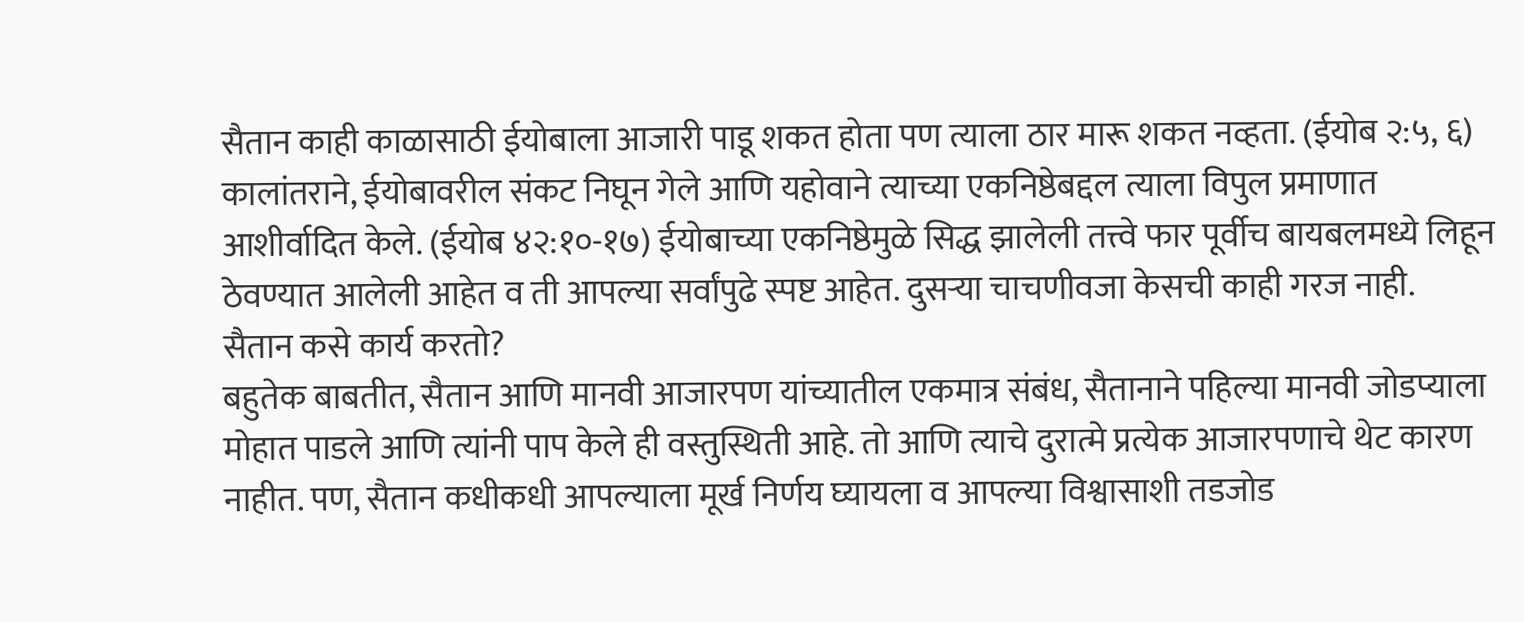सैतान काही काळासाठी ईयोबाला आजारी पाडू शकत होता पण त्याला ठार मारू शकत नव्हता. (ईयोब २:५, ६) कालांतराने, ईयोबावरील संकट निघून गेले आणि यहोवाने त्याच्या एकनिष्ठेबद्दल त्याला विपुल प्रमाणात आशीर्वादित केले. (ईयोब ४२:१०-१७) ईयोबाच्या एकनिष्ठेमुळे सिद्ध झालेली तत्त्वे फार पूर्वीच बायबलमध्ये लिहून ठेवण्यात आलेली आहेत व ती आपल्या सर्वांपुढे स्पष्ट आहेत. दुसऱ्या चाचणीवजा केसची काही गरज नाही.
सैतान कसे कार्य करतो?
बहुतेक बाबतीत, सैतान आणि मानवी आजारपण यांच्यातील एकमात्र संबंध, सैतानाने पहिल्या मानवी जोडप्याला मोहात पाडले आणि त्यांनी पाप केले ही वस्तुस्थिती आहे. तो आणि त्याचे दुरात्मे प्रत्येक आजारपणाचे थेट कारण नाहीत. पण, सैतान कधीकधी आपल्याला मूर्ख निर्णय घ्यायला व आपल्या विश्वासाशी तडजोड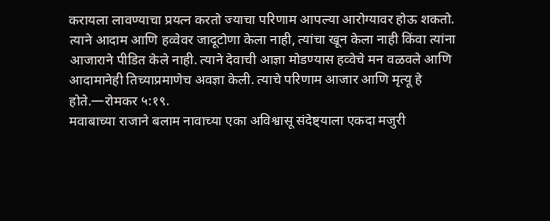करायला लावण्याचा प्रयत्न करतो ज्याचा परिणाम आपल्या आरोग्यावर होऊ शकतो. त्याने आदाम आणि हव्वेवर जादूटोणा केला नाही, त्यांचा खून केला नाही किंवा त्यांना आजाराने पीडित केले नाही. त्याने देवाची आज्ञा मोडण्यास हव्वेचे मन वळवले आणि आदामानेही तिच्याप्रमाणेच अवज्ञा केली. त्याचे परिणाम आजार आणि मृत्यू हे होते.—रोमकर ५:१९.
मवाबाच्या राजाने बलाम नावाच्या एका अविश्वासू संदेष्ट्याला एकदा मजुरी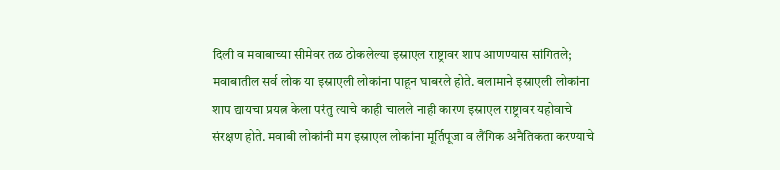दिली व मवाबाच्या सीमेवर तळ ठोकलेल्या इस्राएल राष्ट्रावर शाप आणण्यास सांगितले; मवाबातील सर्व लोक या इस्राएली लोकांना पाहून घाबरले होते. बलामाने इस्राएली लोकांना शाप द्यायचा प्रयत्न केला परंतु त्याचे काही चालले नाही कारण इस्राएल राष्ट्रावर यहोवाचे संरक्षण होते. मवाबी लोकांनी मग इस्राएल लोकांना मूर्तिपूजा व लैंगिक अनैतिकता करण्याचे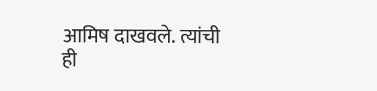आमिष दाखवले. त्यांची ही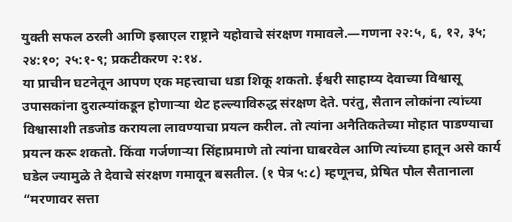युक्ती सफल ठरली आणि इस्राएल राष्ट्राने यहोवाचे संरक्षण गमावले.—गणना २२:५, ६, १२, ३५; २४:१०; २५:१-९; प्रकटीकरण २:१४.
या प्राचीन घटनेतून आपण एक महत्त्वाचा धडा शिकू शकतो. ईश्वरी साहाय्य देवाच्या विश्वासू उपासकांना दुरात्म्यांकडून होणाऱ्या थेट हल्ल्याविरुद्ध संरक्षण देते. परंतु, सैतान लोकांना त्यांच्या विश्वासाशी तडजोड करायला लावण्याचा प्रयत्न करील. तो त्यांना अनैतिकतेच्या मोहात पाडण्याचा प्रयत्न करू शकतो. किंवा गर्जणाऱ्या सिंहाप्रमाणे तो त्यांना घाबरवेल आणि त्यांच्या हातून असे कार्य घडेल ज्यामुळे ते देवाचे संरक्षण गमावून बसतील. (१ पेत्र ५:८) म्हणूनच, प्रेषित पौल सैतानाला “मरणावर सत्ता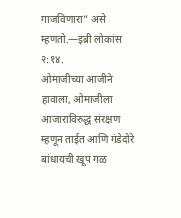गाजविणारा” असे म्हणतो.—इब्री लोकांस २:१४.
ओमाजीच्या आजीने हावाला, ओमाजीला आजाराविरुद्ध संरक्षण म्हणून ताईत आणि गंडेदोरे बांधायची खूप गळ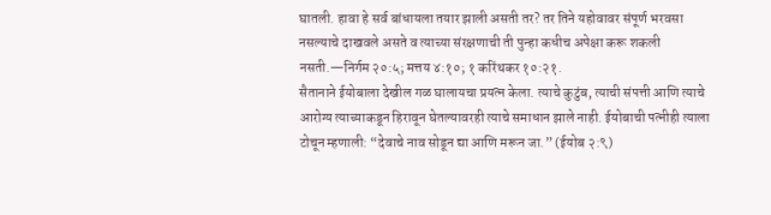घातली. हावा हे सर्व बांधायला तयार झाली असती तर? तर तिने यहोवावर संपूर्ण भरवसा नसल्याचे दाखवले असते व त्याच्या संरक्षणाची ती पुन्हा कधीच अपेक्षा करू शकली नसती.—निर्गम २०:५; मत्तय ४:१०; १ करिंथकर १०:२१.
सैतानाने ईयोबाला देखील गळ घालायचा प्रयत्न केला. त्याचे कुटुंब, त्याची संपत्ती आणि त्याचे आरोग्य त्याच्याकडून हिरावून घेतल्यावरही त्याचे समाधान झाले नाही. ईयोबाची पत्नीही त्याला टोचून म्हणाली: “देवाचे नाव सोडून द्या आणि मरून जा.” (ईयोब २:९)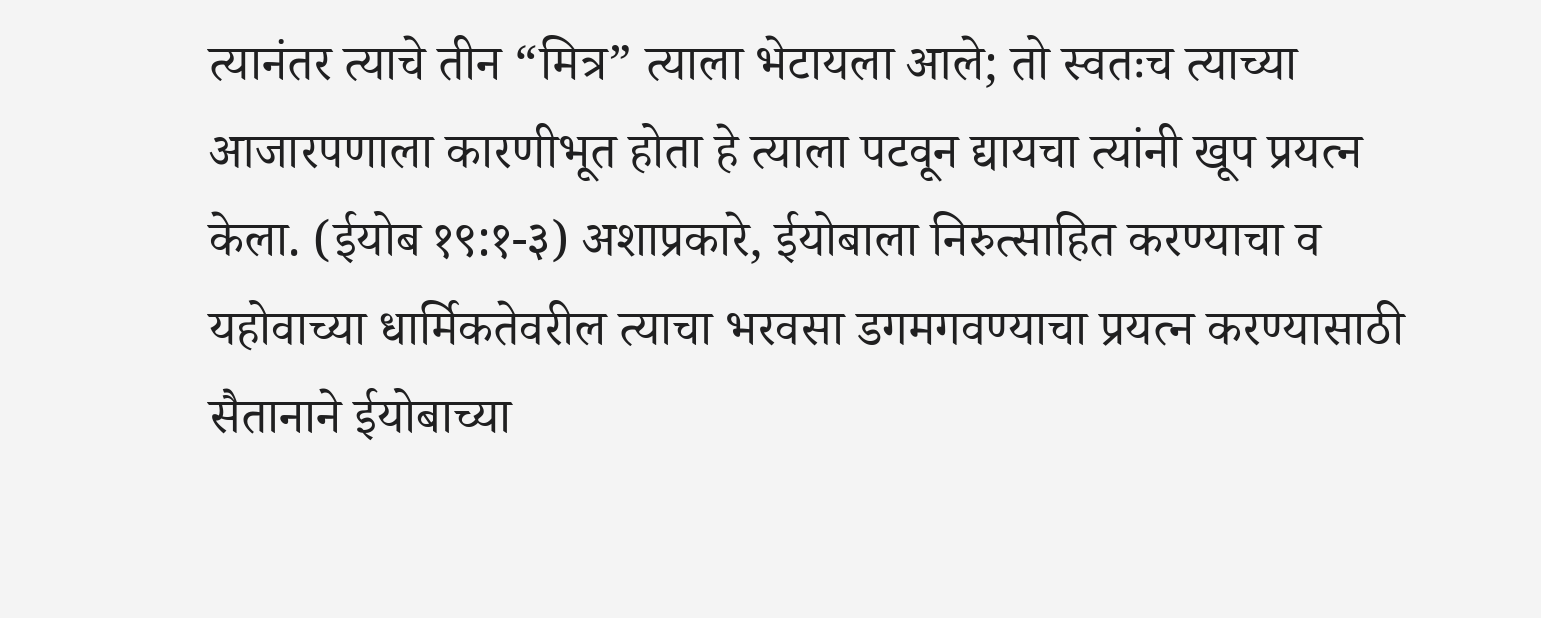त्यानंतर त्याचे तीन “मित्र” त्याला भेटायला आले; तो स्वतःच त्याच्या आजारपणाला कारणीभूत होता हे त्याला पटवून द्यायचा त्यांनी खूप प्रयत्न केला. (ईयोब १९:१-३) अशाप्रकारे, ईयोबाला निरुत्साहित करण्याचा व यहोवाच्या धार्मिकतेवरील त्याचा भरवसा डगमगवण्याचा प्रयत्न करण्यासाठी सैतानाने ईयोबाच्या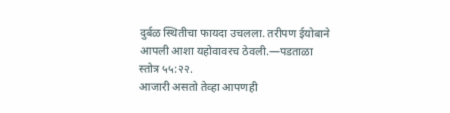दुर्बळ स्थितीचा फायदा उचलला. तरीपण ईयोबाने आपली आशा यहोवावरच ठेवली.—पडताळा स्तोत्र ५५:२२.
आजारी असतो तेव्हा आपणही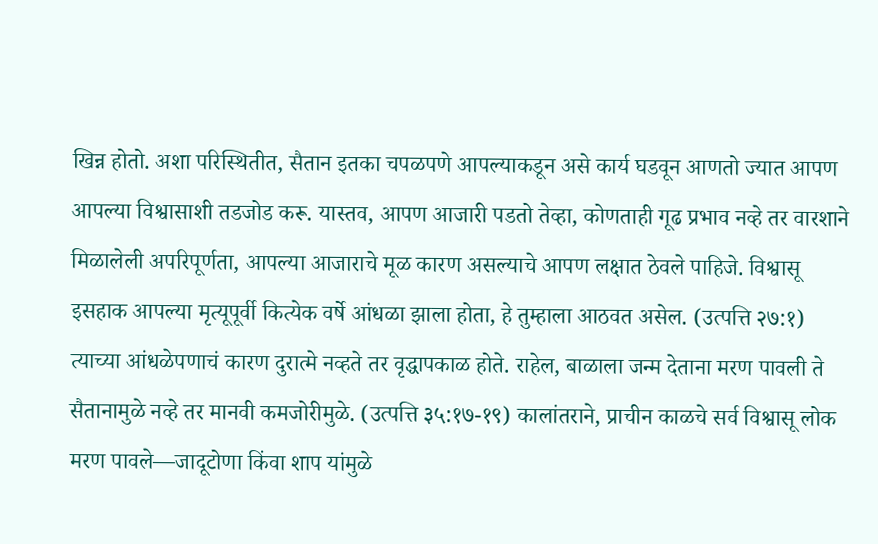खिन्न होतो. अशा परिस्थितीत, सैतान इतका चपळपणे आपल्याकडून असे कार्य घडवून आणतो ज्यात आपण आपल्या विश्वासाशी तडजोड करू. यास्तव, आपण आजारी पडतो तेव्हा, कोणताही गूढ प्रभाव नव्हे तर वारशाने मिळालेली अपरिपूर्णता, आपल्या आजाराचे मूळ कारण असल्याचे आपण लक्षात ठेवले पाहिजे. विश्वासू इसहाक आपल्या मृत्यूपूर्वी कित्येक वर्षे आंधळा झाला होता, हे तुम्हाला आठवत असेल. (उत्पत्ति २७:१) त्याच्या आंधळेपणाचं कारण दुरात्मे नव्हते तर वृद्धापकाळ होते. राहेल, बाळाला जन्म देताना मरण पावली ते सैतानामुळे नव्हे तर मानवी कमजोरीमुळे. (उत्पत्ति ३५:१७-१९) कालांतराने, प्राचीन काळचे सर्व विश्वासू लोक मरण पावले—जादूटोणा किंवा शाप यांमुळे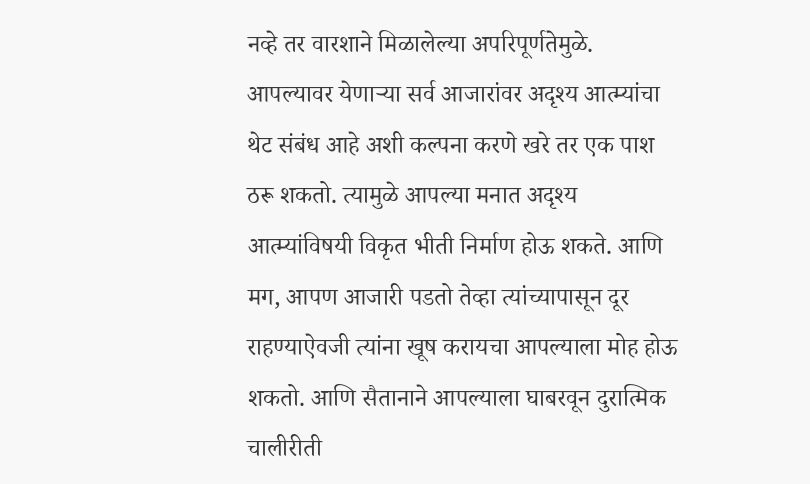नव्हे तर वारशाने मिळालेल्या अपरिपूर्णतेमुळे.
आपल्यावर येणाऱ्या सर्व आजारांवर अदृश्य आत्म्यांचा थेट संबंध आहे अशी कल्पना करणे खरे तर एक पाश ठरू शकतो. त्यामुळे आपल्या मनात अदृश्य आत्म्यांविषयी विकृत भीती निर्माण होऊ शकते. आणि मग, आपण आजारी पडतो तेव्हा त्यांच्यापासून दूर राहण्याऐवजी त्यांना खूष करायचा आपल्याला मोह होऊ शकतो. आणि सैतानाने आपल्याला घाबरवून दुरात्मिक चालीरीती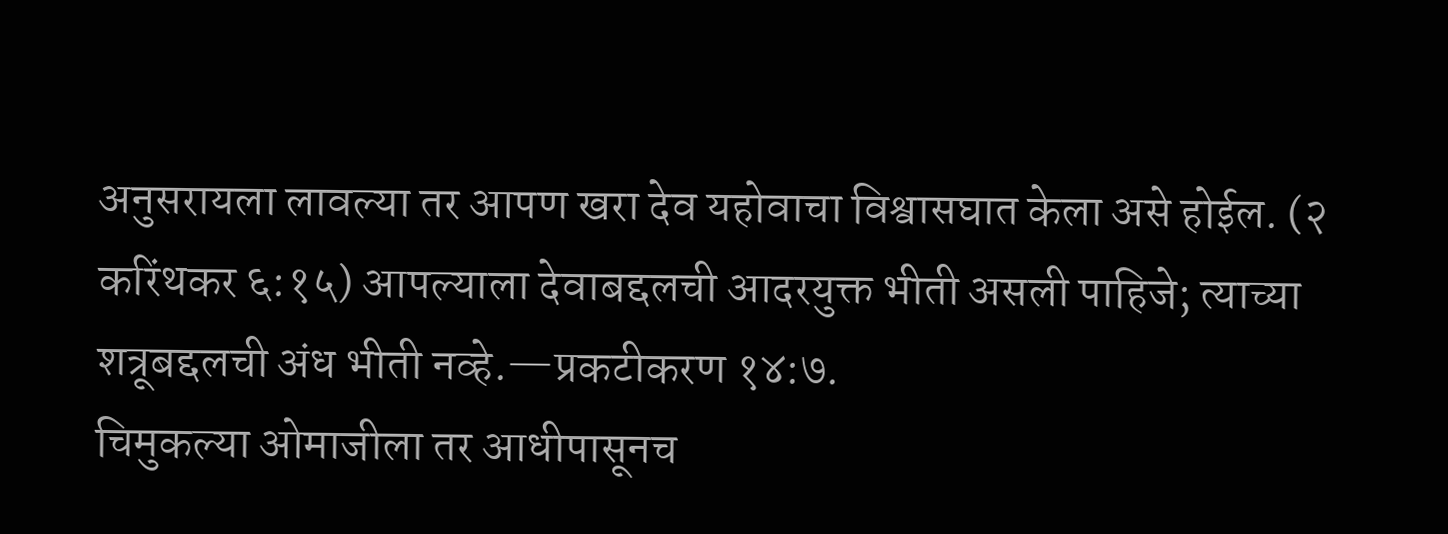अनुसरायला लावल्या तर आपण खरा देव यहोवाचा विश्वासघात केला असे होईल. (२ करिंथकर ६:१५) आपल्याला देवाबद्दलची आदरयुक्त भीती असली पाहिजे; त्याच्या शत्रूबद्दलची अंध भीती नव्हे.—प्रकटीकरण १४:७.
चिमुकल्या ओमाजीला तर आधीपासूनच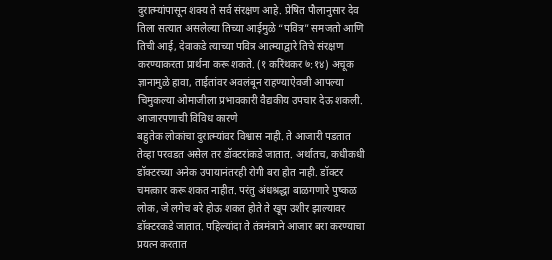दुरात्म्यांपासून शक्य ते सर्व संरक्षण आहे. प्रेषित पौलानुसार देव तिला सत्यात असलेल्या तिच्या आईमुळे “पवित्र” समजतो आणि तिची आई, देवाकडे त्याच्या पवित्र आत्म्याद्वारे तिचे संरक्षण करण्याकरता प्रार्थना करू शकते. (१ करिंथकर ७:१४) अचूक ज्ञानामुळे हावा, ताईतांवर अवलंबून राहण्याऐवजी आपल्या चिमुकल्या ओमाजीला प्रभावकारी वैद्यकीय उपचार देऊ शकली.
आजारपणाची विविध कारणे
बहुतेक लोकांचा दुरात्म्यांवर विश्वास नाही. ते आजारी पडतात तेव्हा परवडत असेल तर डॉक्टरांकडे जातात. अर्थातच, कधीकधी डॉक्टरच्या अनेक उपायानंतरही रोगी बरा होत नाही. डॉक्टर चमत्कार करू शकत नाहीत. परंतु अंधश्रद्धा बाळगणारे पुष्कळ लोक, जे लगेच बरे होऊ शकत होते ते खूप उशीर झाल्यावर डॉक्टरकडे जातात. पहिल्यांदा ते तंत्रमंत्राने आजार बरा करण्याचा प्रयत्न करतात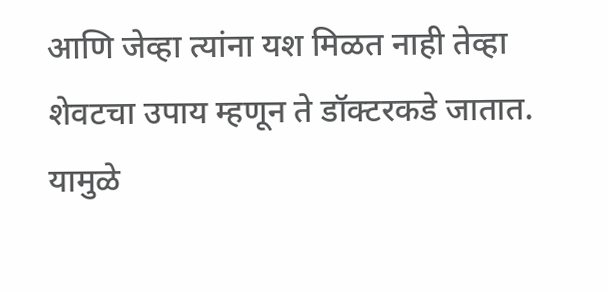आणि जेव्हा त्यांना यश मिळत नाही तेव्हा शेवटचा उपाय म्हणून ते डॉक्टरकडे जातात. यामुळे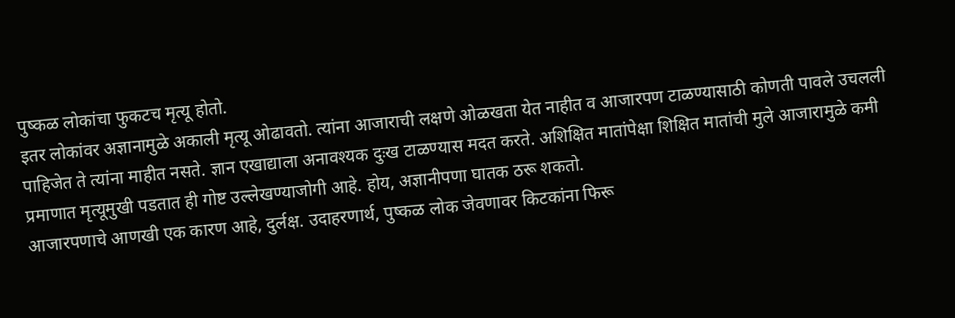पुष्कळ लोकांचा फुकटच मृत्यू होतो.
इतर लोकांवर अज्ञानामुळे अकाली मृत्यू ओढावतो. त्यांना आजाराची लक्षणे ओळखता येत नाहीत व आजारपण टाळण्यासाठी कोणती पावले उचलली पाहिजेत ते त्यांना माहीत नसते. ज्ञान एखाद्याला अनावश्यक दुःख टाळण्यास मदत करते. अशिक्षित मातांपेक्षा शिक्षित मातांची मुले आजारामुळे कमी प्रमाणात मृत्यूमुखी पडतात ही गोष्ट उल्लेखण्याजोगी आहे. होय, अज्ञानीपणा घातक ठरू शकतो.
आजारपणाचे आणखी एक कारण आहे, दुर्लक्ष. उदाहरणार्थ, पुष्कळ लोक जेवणावर किटकांना फिरू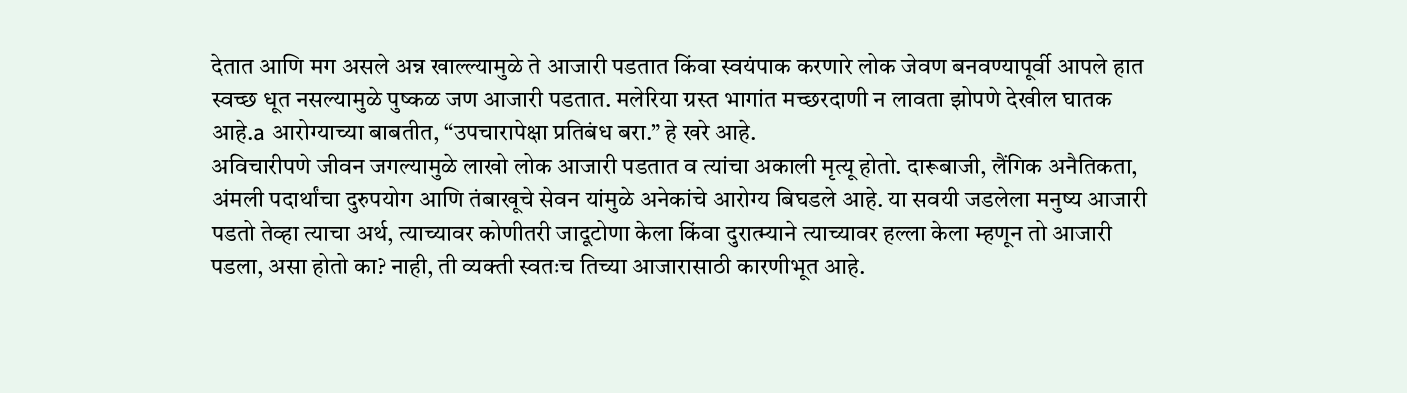देतात आणि मग असले अन्न खाल्ल्यामुळे ते आजारी पडतात किंवा स्वयंपाक करणारे लोक जेवण बनवण्यापूर्वी आपले हात स्वच्छ धूत नसल्यामुळे पुष्कळ जण आजारी पडतात. मलेरिया ग्रस्त भागांत मच्छरदाणी न लावता झोपणे देखील घातक आहे.a आरोग्याच्या बाबतीत, “उपचारापेक्षा प्रतिबंध बरा.” हे खरे आहे.
अविचारीपणे जीवन जगल्यामुळे लाखो लोक आजारी पडतात व त्यांचा अकाली मृत्यू होतो. दारूबाजी, लैंगिक अनैतिकता, अंमली पदार्थांचा दुरुपयोग आणि तंबाखूचे सेवन यांमुळे अनेकांचे आरोग्य बिघडले आहे. या सवयी जडलेला मनुष्य आजारी पडतो तेव्हा त्याचा अर्थ, त्याच्यावर कोणीतरी जादूटोणा केला किंवा दुरात्म्याने त्याच्यावर हल्ला केला म्हणून तो आजारी पडला, असा होतो का? नाही, ती व्यक्ती स्वतःच तिच्या आजारासाठी कारणीभूत आहे.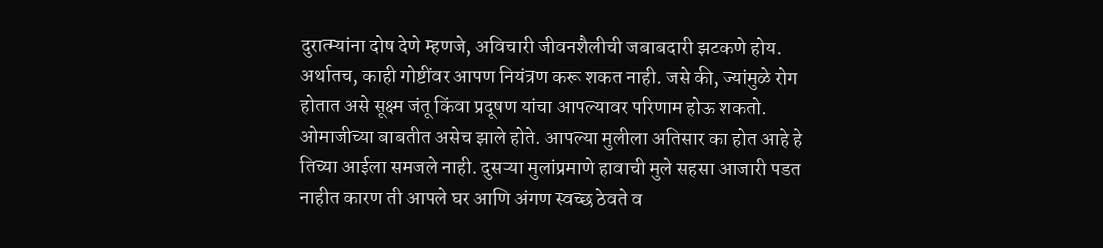दुरात्म्यांना दोष देणे म्हणजे, अविचारी जीवनशैलीची जबाबदारी झटकणे होय.
अर्थातच, काही गोष्टींवर आपण नियंत्रण करू शकत नाही. जसे की, ज्यांमुळे रोग होतात असे सूक्ष्म जंतू किंवा प्रदूषण यांचा आपल्यावर परिणाम होऊ शकतो. ओमाजीच्या बाबतीत असेच झाले होते. आपल्या मुलीला अतिसार का होत आहे हे तिच्या आईला समजले नाही. दुसऱ्या मुलांप्रमाणे हावाची मुले सहसा आजारी पडत नाहीत कारण ती आपले घर आणि अंगण स्वच्छ ठेवते व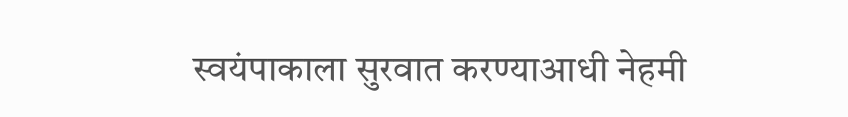स्वयंपाकाला सुरवात करण्याआधी नेहमी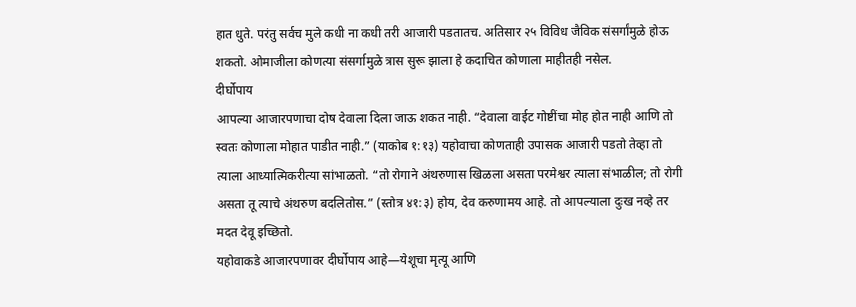हात धुते. परंतु सर्वच मुले कधी ना कधी तरी आजारी पडतातच. अतिसार २५ विविध जैविक संसर्गांमुळे होऊ शकतो. ओमाजीला कोणत्या संसर्गामुळे त्रास सुरू झाला हे कदाचित कोणाला माहीतही नसेल.
दीर्घोपाय
आपल्या आजारपणाचा दोष देवाला दिला जाऊ शकत नाही. “देवाला वाईट गोष्टींचा मोह होत नाही आणि तो स्वतः कोणाला मोहात पाडीत नाही.” (याकोब १:१३) यहोवाचा कोणताही उपासक आजारी पडतो तेव्हा तो त्याला आध्यात्मिकरीत्या सांभाळतो. “तो रोगाने अंथरुणास खिळला असता परमेश्वर त्याला संभाळील; तो रोगी असता तू त्याचे अंथरुण बदलितोस.” (स्तोत्र ४१:३) होय, देव करुणामय आहे. तो आपल्याला दुःख नव्हे तर मदत देवू इच्छितो.
यहोवाकडे आजारपणावर दीर्घोपाय आहे—येशूचा मृत्यू आणि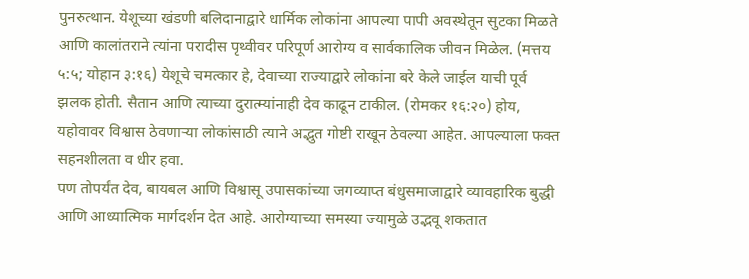पुनरुत्थान. येशूच्या खंडणी बलिदानाद्वारे धार्मिक लोकांना आपल्या पापी अवस्थेतून सुटका मिळते आणि कालांतराने त्यांना परादीस पृथ्वीवर परिपूर्ण आरोग्य व सार्वकालिक जीवन मिळेल. (मत्तय ५:५; योहान ३:१६) येशूचे चमत्कार हे, देवाच्या राज्याद्वारे लोकांना बरे केले जाईल याची पूर्व झलक होती. सैतान आणि त्याच्या दुरात्म्यांनाही देव काढून टाकील. (रोमकर १६:२०) होय, यहोवावर विश्वास ठेवणाऱ्या लोकांसाठी त्याने अद्भुत गोष्टी राखून ठेवल्या आहेत. आपल्याला फक्त सहनशीलता व धीर हवा.
पण तोपर्यंत देव, बायबल आणि विश्वासू उपासकांच्या जगव्याप्त बंधुसमाजाद्वारे व्यावहारिक बुद्धी आणि आध्यात्मिक मार्गदर्शन देत आहे. आरोग्याच्या समस्या ज्यामुळे उद्भवू शकतात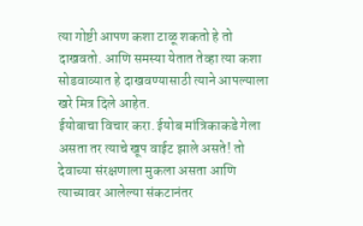त्या गोष्टी आपण कशा टाळू शकतो हे तो दाखवतो. आणि समस्या येतात तेव्हा त्या कशा सोडवाव्यात हे दाखवण्यासाठी त्याने आपल्याला खरे मित्र दिले आहेत.
ईयोबाचा विचार करा. ईयोब मांत्रिकाकडे गेला असता तर त्याचे खूप वाईट झाले असते! तो देवाच्या संरक्षणाला मुकला असता आणि त्याच्यावर आलेल्या संकटानंतर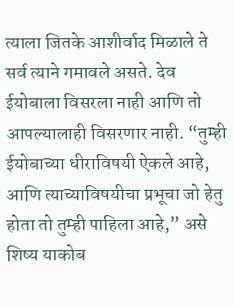त्याला जितके आशीर्वाद मिळाले ते सर्व त्याने गमावले असते. देव ईयोबाला विसरला नाही आणि तो आपल्यालाही विसरणार नाही. “तुम्ही ईयोबाच्या धीराविषयी ऐकले आहे, आणि त्याच्याविषयीचा प्रभूचा जो हेतु होता तो तुम्ही पाहिला आहे,” असे शिष्य याकोब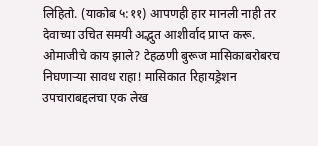लिहितो. (याकोब ५:११) आपणही हार मानली नाही तर देवाच्या उचित समयी अद्भुत आशीर्वाद प्राप्त करू.
ओमाजीचे काय झाले? टेहळणी बुरूज मासिकाबरोबरच निघणाऱ्या सावध राहा! मासिकात रिहायड्रेशन उपचाराबद्दलचा एक लेख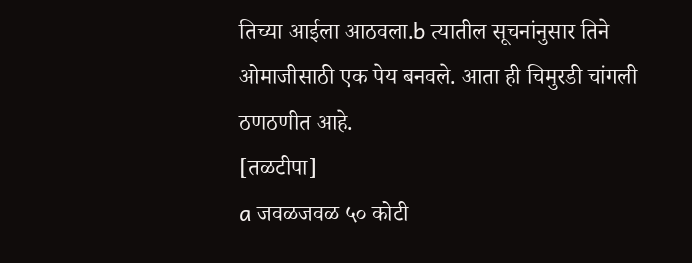तिच्या आईला आठवला.b त्यातील सूचनांनुसार तिने ओमाजीसाठी एक पेय बनवले. आता ही चिमुरडी चांगली ठणठणीत आहे.
[तळटीपा]
a जवळजवळ ५० कोटी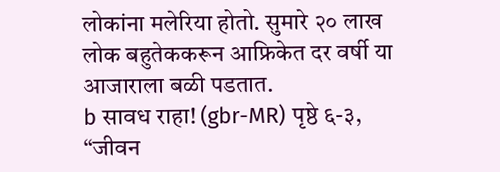लोकांना मलेरिया होतो. सुमारे २० लाख लोक बहुतेककरून आफ्रिकेत दर वर्षी या आजाराला बळी पडतात.
b सावध राहा! (gbr-MR) पृष्ठे ६-३, “जीवन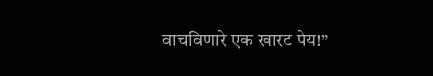वाचविणारे एक खारट पेय!”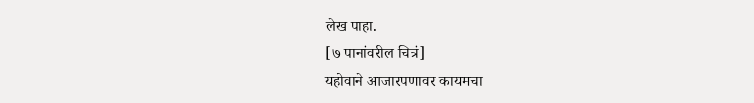लेख पाहा.
[७ पानांवरील चित्रं]
यहोवाने आजारपणावर कायमचा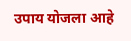उपाय योजला आहे